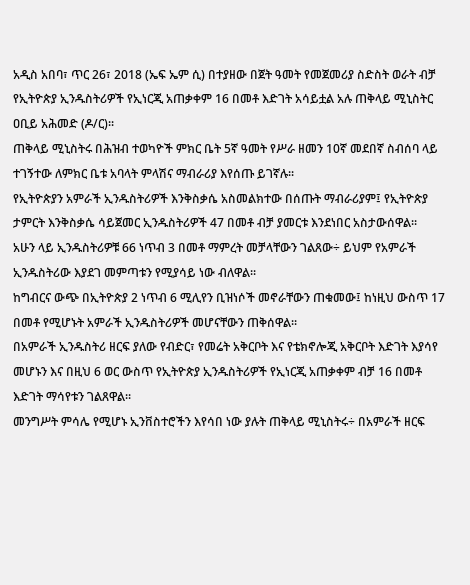አዲስ አበባ፣ ጥር 26፣ 2018 (ኤፍ ኤም ሲ) በተያዘው በጀት ዓመት የመጀመሪያ ስድስት ወራት ብቻ የኢትዮጵያ ኢንዱስትሪዎች የኢነርጂ አጠቃቀም 16 በመቶ እድገት አሳይቷል አሉ ጠቅላይ ሚኒስትር ዐቢይ አሕመድ (ዶ/ር)፡፡
ጠቅላይ ሚኒስትሩ በሕዝብ ተወካዮች ምክር ቤት 5ኛ ዓመት የሥራ ዘመን 10ኛ መደበኛ ስብሰባ ላይ ተገኝተው ለምክር ቤቱ አባላት ምላሽና ማብራሪያ እየሰጡ ይገኛሉ፡፡
የኢትዮጵያን አምራች ኢንዱስትሪዎች እንቅስቃሴ አስመልክተው በሰጡት ማብራሪያም፤ የኢትዮጵያ ታምርት እንቅስቃሴ ሳይጀመር ኢንዱስትሪዎች 47 በመቶ ብቻ ያመርቱ እንደነበር አስታውሰዋል፡፡
አሁን ላይ ኢንዱስትሪዎቹ 66 ነጥብ 3 በመቶ ማምረት መቻላቸውን ገልጸው÷ ይህም የአምራች ኢንዱስትሪው እያደገ መምጣቱን የሚያሳይ ነው ብለዋል፡፡
ከግብርና ውጭ በኢትዮጵያ 2 ነጥብ 6 ሚሊየን ቢዝነሶች መኖራቸውን ጠቁመው፤ ከነዚህ ውስጥ 17 በመቶ የሚሆኑት አምራች ኢንዱስትሪዎች መሆናቸውን ጠቅሰዋል፡፡
በአምራች ኢንዱስትሪ ዘርፍ ያለው የብድር፣ የመሬት አቅርቦት እና የቴክኖሎጂ አቅርቦት እድገት እያሳየ መሆኑን እና በዚህ 6 ወር ውስጥ የኢትዮጵያ ኢንዱስትሪዎች የኢነርጂ አጠቃቀም ብቻ 16 በመቶ እድገት ማሳየቱን ገልጸዋል፡፡
መንግሥት ምሳሌ የሚሆኑ ኢንቨስተሮችን እየሳበ ነው ያሉት ጠቅላይ ሚኒስትሩ÷ በአምራች ዘርፍ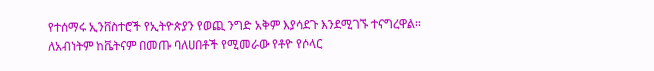የተሰማሩ ኢንቨስተሮች የኢትዮጵያን የወጪ ንግድ አቅም እያሳደጉ እንደሚገኙ ተናግረዋል፡፡
ለአብነትም ከቬትናም በመጡ ባለሀበቶች የሚመራው የቶዮ የሶላር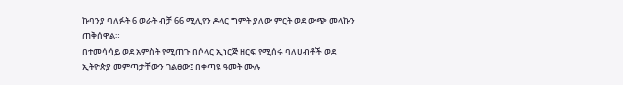ኩባንያ ባለፉት 6 ወራት ብቻ 66 ሚሊየን ዶላር ግምት ያለው ምርት ወደ ውጭ መላኩን ጠቅሰዋል።
በተመሳሳይ ወደ አምስት የሚጠጉ በሶላር ኢነርጅ ዘርፍ የሚሰሩ ባለሀብቶች ወደ ኢትዮጵያ መምጣታቸውን ገልፀው፤ በቀጣዩ ዓመት ሙሉ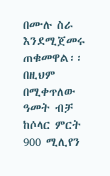በሙሉ ስራ እንደሚጀመሩ ጠቁመዋል፡፡
በዚህም በሚቀጥለው ዓመት ብቻ ከሶላር ምርት 900 ሚሊየን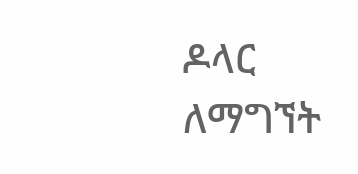ዶላር ለማግኘት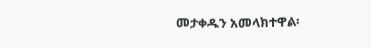መታቀዱን አመላክተዋል፡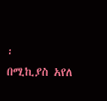፡
በሚኪያስ አየለ